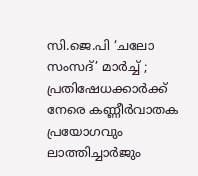സി.ജെ.പി ‘ചലോ സംസദ്’ മാർച്ച് ; പ്രതിഷേധക്കാര്‍ക്ക് നേരെ കണ്ണീര്‍വാതക പ്രയോഗവും ലാത്തിച്ചാർജും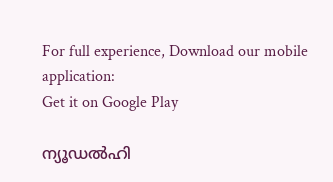For full experience, Download our mobile application:
Get it on Google Play

ന്യൂഡല്‍ഹി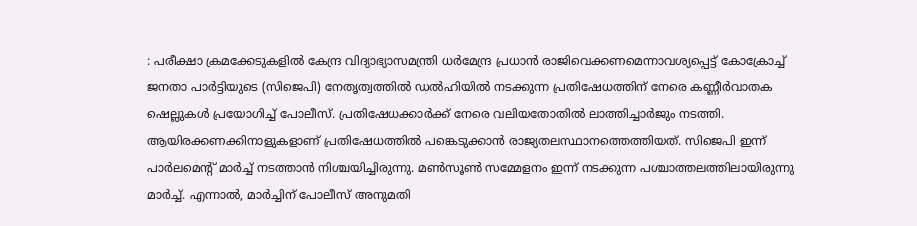: പരീക്ഷാ ക്രമക്കേടുകളില്‍ കേന്ദ്ര വിദ്യാഭ്യാസമന്ത്രി ധര്‍മേന്ദ്ര പ്രധാന്‍ രാജിവെക്കണമെന്നാവശ്യപ്പെട്ട് കോക്രോച്ച് ജനതാ പാര്‍ട്ടിയുടെ (സിജെപി) നേതൃത്വത്തില്‍ ഡല്‍ഹിയില്‍ നടക്കുന്ന പ്രതിഷേധത്തിന് നേരെ കണ്ണീര്‍വാതക ഷെല്ലുകള്‍ പ്രയോഗിച്ച് പോലീസ്. പ്രതിഷേധക്കാര്‍ക്ക് നേരെ വലിയതോതില്‍ ലാത്തിച്ചാര്‍ജും നടത്തി. ആയിരക്കണക്കിനാളുകളാണ് പ്രതിഷേധത്തില്‍ പങ്കെടുക്കാന്‍ രാജ്യതലസ്ഥാനത്തെത്തിയത്. സിജെപി ഇന്ന് പാര്‍ലമെന്റ് മാര്‍ച്ച് നടത്താന്‍ നിശ്ചയിച്ചിരുന്നു. മണ്‍സൂണ്‍ സമ്മേളനം ഇന്ന് നടക്കുന്ന പശ്ചാത്തലത്തിലായിരുന്നു മാര്‍ച്ച്. എന്നാല്‍, മാര്‍ച്ചിന് പോലീസ് അനുമതി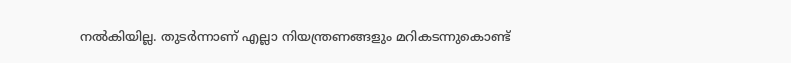നല്‍കിയില്ല. തുടര്‍ന്നാണ് എല്ലാ നിയന്ത്രണങ്ങളും മറികടന്നുകൊണ്ട്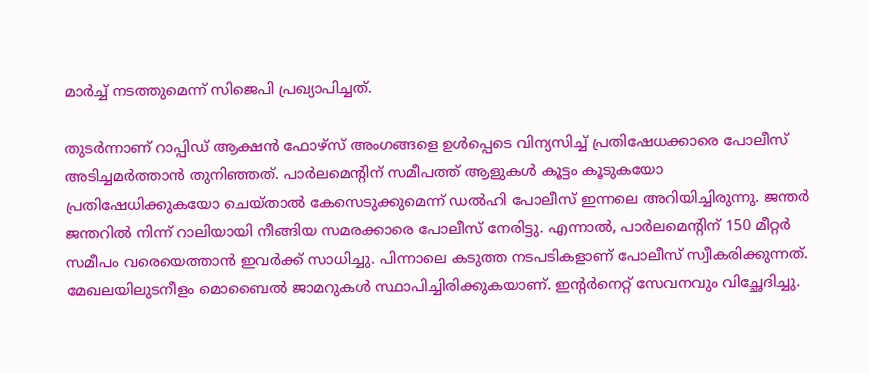മാര്‍ച്ച് നടത്തുമെന്ന് സിജെപി പ്രഖ്യാപിച്ചത്.

തുടര്‍ന്നാണ് റാപ്പിഡ് ആക്ഷന്‍ ഫോഴ്‌സ് അംഗങ്ങളെ ഉള്‍പ്പെടെ വിന്യസിച്ച് പ്രതിഷേധക്കാരെ പോലീസ് അടിച്ചമര്‍ത്താന്‍ തുനിഞ്ഞത്. പാര്‍ലമെന്റിന് സമീപത്ത് ആളുകള്‍ കൂട്ടം കൂടുകയോ പ്രതിഷേധിക്കുകയോ ചെയ്താല്‍ കേസെടുക്കുമെന്ന് ഡല്‍ഹി പോലീസ് ഇന്നലെ അറിയിച്ചിരുന്നു. ജന്തര്‍ ജന്തറില്‍ നിന്ന് റാലിയായി നീങ്ങിയ സമരക്കാരെ പോലീസ് നേരിട്ടു. എന്നാല്‍, പാര്‍ലമെന്റിന് 150 മീറ്റര്‍ സമീപം വരെയെത്താന്‍ ഇവര്‍ക്ക് സാധിച്ചു. പിന്നാലെ കടുത്ത നടപടികളാണ് പോലീസ് സ്വീകരിക്കുന്നത്. മേഖലയിലുടനീളം മൊബൈല്‍ ജാമറുകള്‍ സ്ഥാപിച്ചിരിക്കുകയാണ്. ഇന്റര്‍നെറ്റ് സേവനവും വിച്ഛേദിച്ചു.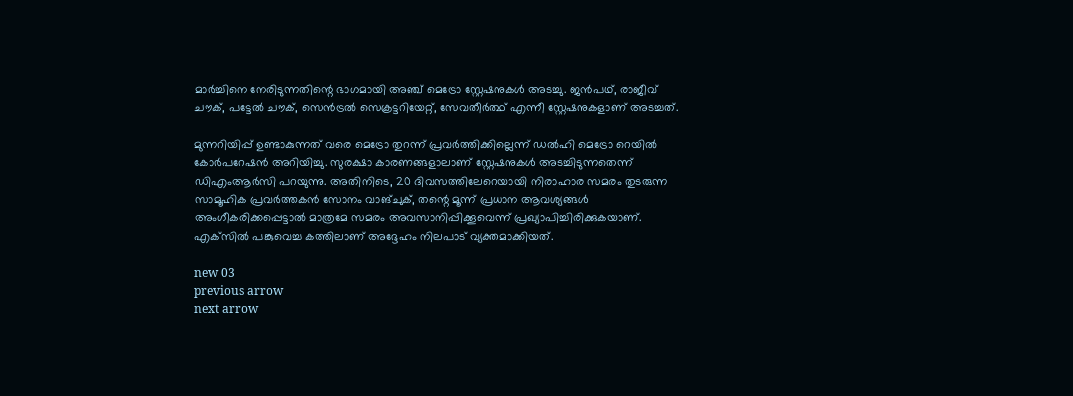മാര്‍ച്ചിനെ നേരിടുന്നതിന്റെ ഭാഗമായി അഞ്ച് മെട്രോ സ്റ്റേഷനുകള്‍ അടച്ചു. ജന്‍പഥ്, രാജീവ് ചൗക്, പട്ടേല്‍ ചൗക്, സെന്‍ട്രല്‍ സെക്രട്ടറിയേറ്റ്, സേവതീര്‍ത്ഥ് എന്നീ സ്റ്റേഷനുകളാണ് അടച്ചത്.

മുന്നറിയിപ്പ് ഉണ്ടാകുന്നത് വരെ മെട്രോ തുറന്ന് പ്രവര്‍ത്തിക്കില്ലെന്ന് ഡല്‍ഹി മെട്രോ റെയില്‍ കോര്‍പറേഷന്‍ അറിയിച്ചു. സുരക്ഷാ കാരണങ്ങളാലാണ് സ്റ്റേഷനുകള്‍ അടച്ചിടുന്നതെന്ന് ഡിഎംആര്‍സി പറയുന്നു. അതിനിടെ, 20 ദിവസത്തിലേറെയായി നിരാഹാര സമരം തുടരുന്ന സാമൂഹിക പ്രവര്‍ത്തകന്‍ സോനം വാങ്ചുക്, തന്റെ മൂന്ന് പ്രധാന ആവശ്യങ്ങള്‍ അംഗീകരിക്കപ്പെട്ടാല്‍ മാത്രമേ സമരം അവസാനിപ്പിക്കൂവെന്ന് പ്രഖ്യാപിച്ചിരിക്കുകയാണ്. എക്‌സില്‍ പങ്കുവെച്ച കത്തിലാണ് അദ്ദേഹം നിലപാട് വ്യക്തമാക്കിയത്.

new 03
previous arrow
next arrow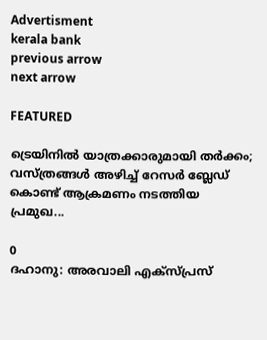Advertisment
kerala bank
previous arrow
next arrow

FEATURED

ട്രെയിനിൽ യാത്രക്കാരുമായി തർക്കം; വസ്ത്രങ്ങൾ അഴിച്ച് റേസർ ബ്ലേഡ് കൊണ്ട് ആക്രമണം നടത്തിയ പ്രമുഖ...

0
ദഹാനു: അരവാലി എക്സ്പ്രസ്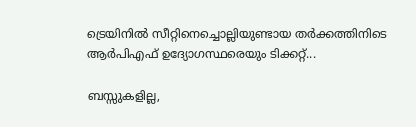ട്രെയിനിൽ സീറ്റിനെച്ചൊല്ലിയുണ്ടായ തർക്കത്തിനിടെ ആർപിഎഫ് ഉദ്യോഗസ്ഥരെയും ടിക്കറ്റ്...

ബസ്സുകളില്ല,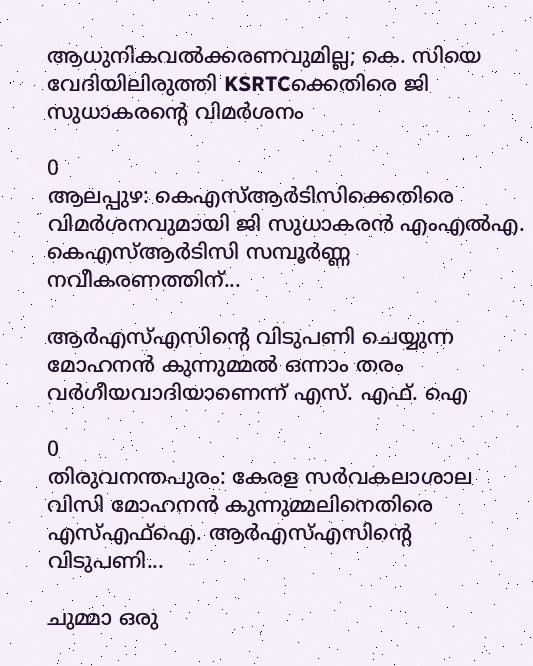ആധുനികവൽക്കരണവുമില്ല; കെ. സിയെ വേദിയിലിരുത്തി KSRTCക്കെതിരെ ജി സുധാകരന്റെ വിമർശനം

0
ആലപ്പുഴ: കെഎസ്ആര്‍ടിസിക്കെതിരെ വിമര്‍ശനവുമായി ജി സുധാകരന്‍ എംഎല്‍എ. കെഎസ്ആര്‍ടിസി സമ്പൂര്‍ണ്ണ നവീകരണത്തിന്...

ആർഎസ്എസിന്റെ വിടുപണി ചെയ്യുന്ന മോഹനൻ കുന്നുമ്മൽ ഒന്നാം തരം വർഗീയവാദിയാണെന്ന് എസ്. എഫ്. ഐ

0
തിരുവനന്തപുരം: കേരള സർവകലാശാല വിസി മോഹനൻ കുന്നുമ്മലിനെതിരെ എസ്എഫ്ഐ. ആർഎസ്എസിന്റെ വിടുപണി...

ചുമ്മാ ഒരു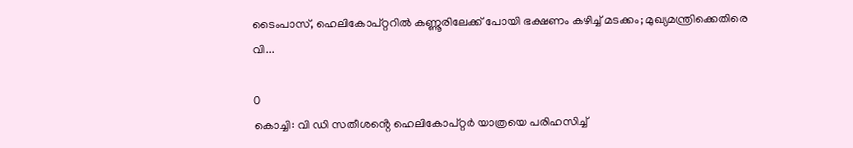ടൈംപാസ്, ഹെലികോപ്റ്ററിൽ കണ്ണൂരിലേക്ക് പോയി ഭക്ഷണം കഴിച്ച് മടക്കം; മുഖ്യമന്ത്രിക്കെതിരെ വി...

0
കൊച്ചി: വി ഡി സതീശൻ്റെ ഹെലികോപ്റ്റർ യാത്രയെ പരിഹസിച്ച്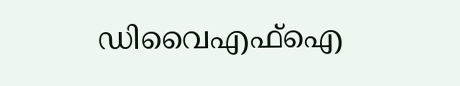ഡിവൈഎഫ്ഐ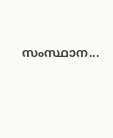സംസ്ഥാന...